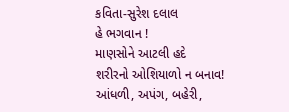કવિતા-સુરેશ દલાલ
હે ભગવાન !
માણસોને આટલી હદે
શરીરનો ઓશિયાળો ન બનાવ!
આંધળી, અપંગ, બહેરી,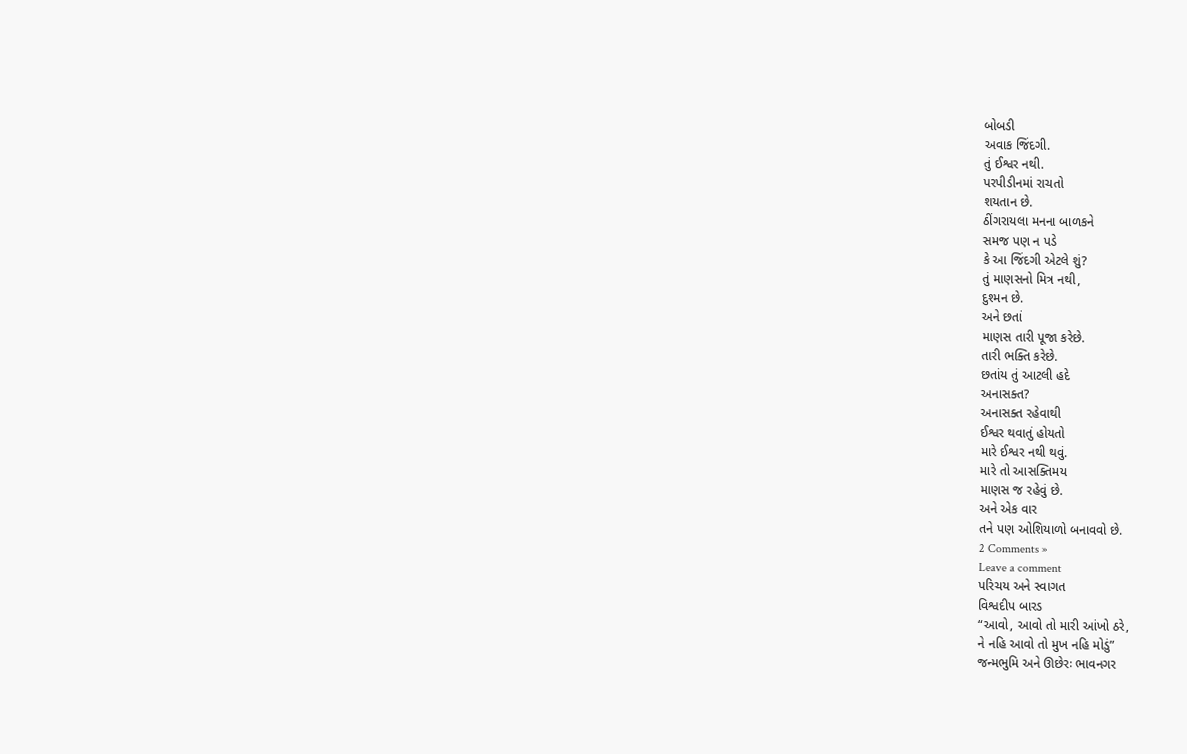બોબડી
અવાક જિંદગી.
તું ઈશ્વર નથી.
પરપીડીનમાં રાચતો
શયતાન છે.
ઠીંગરાયલા મનના બાળકને
સમજ પણ ન પડે
કે આ જિંદગી એટલે શું?
તું માણસનો મિત્ર નથી,
દુશ્મન છે.
અને છતાં
માણસ તારી પૂજા કરેછે.
તારી ભક્તિ કરેછે.
છતાંય તું આટલી હદે
અનાસક્ત?
અનાસક્ત રહેવાથી
ઈશ્વર થવાતું હોયતો
મારે ઈશ્વર નથી થવું.
મારે તો આસક્તિમય
માણસ જ રહેવું છે.
અને એક વાર
તને પણ ઓશિયાળો બનાવવો છે.
2 Comments »
Leave a comment
પરિચય અને સ્વાગત
વિશ્વદીપ બારડ
“આવો, આવો તો મારી આંખો ઠરે,
ને નહિ આવો તો મુખ નહિ મોડું”
જન્મભુમિ અને ઊછેરઃ ભાવનગર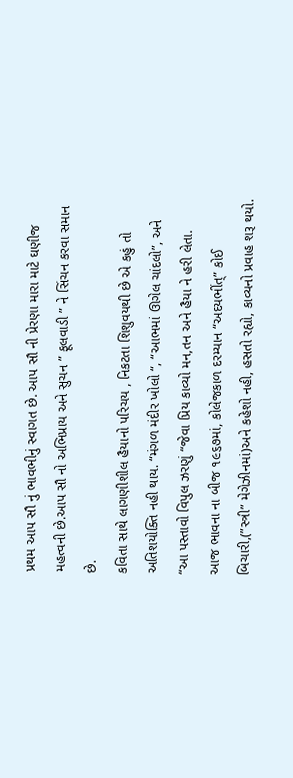પ્રથમ આપ સૌ નું ભાવભીનું સ્વાગત છે. આપ સૌ ની પ્રેરણા મારા માટે ઘણીજ મહત્વની છે.આપ સૌ નો અભિપ્રાય અને સુચન ” ફૂલવાડી ” ને સિંચન કરવા સમાન છે.
કવિતા સાથે લાગણીશીલ હૈયાનો પરિચય , નિકટતા શિશુવયથી છે એ કહું તો અતિશયોક્તિ નહી થાય. “મંગળ મંદીર ખોલો “, “આભમાં ઊગેલ ચાંદલો”, અને “આ પસ્તાવો વિપુલ ઝરણું “જેવા પ્રિય કાવ્યો મન,તન અને હૈયા ને હરી લેતા.
આજ ભાવના ના બીજ ૧૯૬૭માં, કોલેજકાળ દરમ્યાન “અદયભીંત્” કોઈ બિચારી,(”સ્ત્રી” મેગેઝીનમાં)અને કહેશો નહી, હસતો રહ્યો, કાવ્યનો પ્રવાહ શરૂ થયો.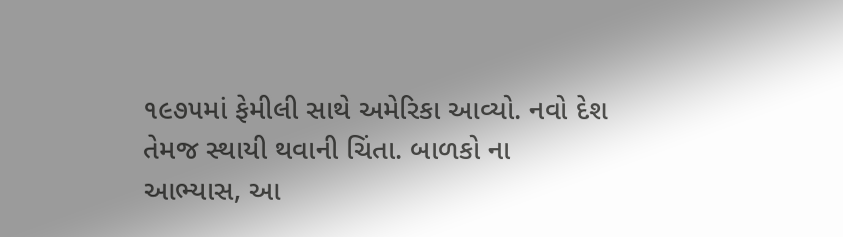૧૯૭૫માં ફેમીલી સાથે અમેરિકા આવ્યો. નવો દેશ તેમજ સ્થાયી થવાની ચિંતા. બાળકો ના આભ્યાસ, આ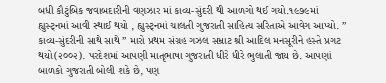બધી કૌટુંબિક જવાબદારીની વણઝાર માં કાવ્ય-સુંદરી થી આળગો થઈ ગયો.૧૯૭૯માં હ્યુસ્ટ્નમાં આવી સ્થાઈ થયો , હ્યુસ્ટ્નમાં ચાલતી ગુજરાતી સાહિત્ય સરિતાએ આવેગ આપ્યો. ” કાવ્ય-સુંદરીની સાથે સાથે ” મારો પ્રથમ સંગ્રહ ગઝલ સમ્રાટ શ્રી આદિલ મનસૂરીને હસ્તે પ્રગટ થયો(૨૦૦૨). પરદેશમાં આપણી માતૃભાષા ગુજરાતી ધીરે ધીરે ભુલાતી જાય છે. આપણાં બાળકો ગુજરાતી બોલી શકે છે, પણ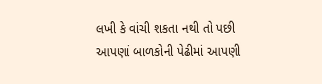લખી કે વાંચી શકતા નથી તો પછી આપણાં બાળકોની પેઢીમાં આપણી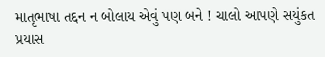માતૃભાષા તદ્દન ન બોલાય એવું પણ બને ! ચાલો આપણે સયુંકત પ્રયાસ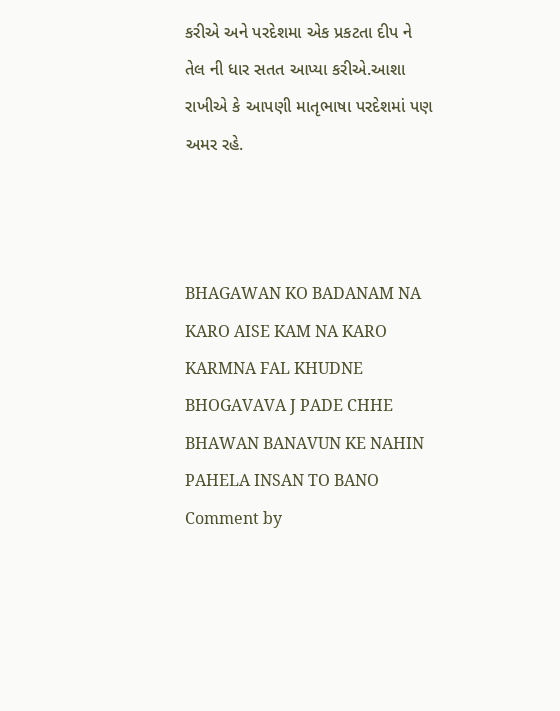કરીએ અને પરદેશમા એક પ્રકટતા દીપ ને તેલ ની ધાર સતત આપ્યા કરીએ.આશા રાખીએ કે આપણી માતૃભાષા પરદેશમાં પણ અમર રહે.



BHAGAWAN KO BADANAM NA KARO AISE KAM NA KARO
KARMNA FAL KHUDNE BHOGAVAVA J PADE CHHE
BHAWAN BANAVUN KE NAHIN
PAHELA INSAN TO BANO
Comment by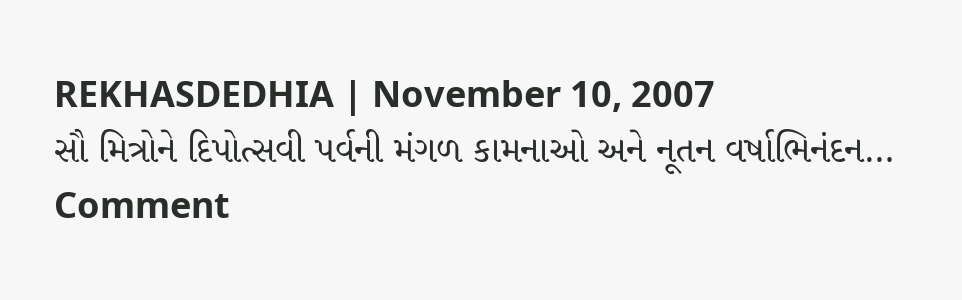REKHASDEDHIA | November 10, 2007
સૌ મિત્રોને દિપોત્સવી પર્વની મંગળ કામનાઓ અને નૂતન વર્ષાભિનંદન…
Comment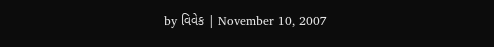by વિવેક | November 10, 2007